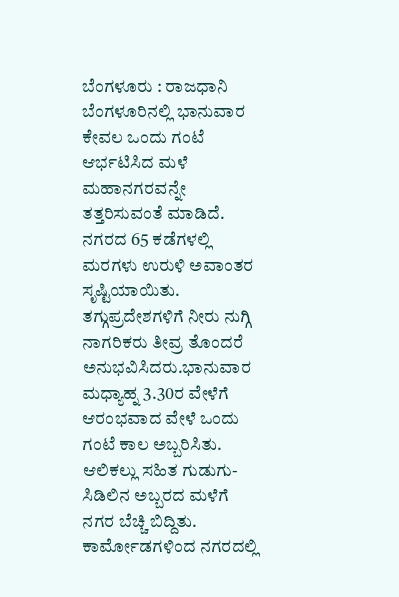ಬೆಂಗಳೂರು : ರಾಜಧಾನಿ ಬೆಂಗಳೂರಿನಲ್ಲಿ ಭಾನುವಾರ ಕೇವಲ ಒಂದು ಗಂಟೆ ಆರ್ಭಟಿಸಿದ ಮಳೆ ಮಹಾನಗರವನ್ನೇ ತತ್ತರಿಸುವಂತೆ ಮಾಡಿದೆ. ನಗರದ 65 ಕಡೆಗಳಲ್ಲಿ ಮರಗಳು ಉರುಳಿ ಅವಾಂತರ ಸೃಷ್ಟಿಯಾಯಿತು. ತಗ್ಗುಪ್ರದೇಶಗಳಿಗೆ ನೀರು ನುಗ್ಗಿ ನಾಗರಿಕರು ತೀವ್ರ ತೊಂದರೆ ಅನುಭವಿಸಿದರು.ಭಾನುವಾರ ಮಧ್ಯಾಹ್ನ 3.30ರ ವೇಳೆಗೆ ಆರಂಭವಾದ ವೇಳೆ ಒಂದು ಗಂಟೆ ಕಾಲ ಅಬ್ಬರಿಸಿತು. ಆಲಿಕಲ್ಲು ಸಹಿತ ಗುಡುಗು-ಸಿಡಿಲಿನ ಅಬ್ಬರದ ಮಳೆಗೆ ನಗರ ಬೆಚ್ಚಿ ಬಿದ್ದಿತು. ಕಾರ್ಮೋಡಗಳಿಂದ ನಗರದಲ್ಲಿ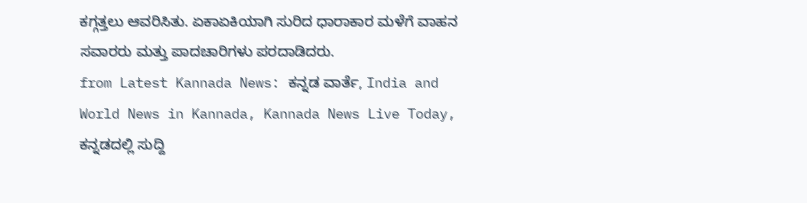ಕಗ್ಗತ್ತಲು ಆವರಿಸಿತು. ಏಕಾಏಕಿಯಾಗಿ ಸುರಿದ ಧಾರಾಕಾರ ಮಳೆಗೆ ವಾಹನ ಸವಾರರು ಮತ್ತು ಪಾದಚಾರಿಗಳು ಪರದಾಡಿದರು.
from Latest Kannada News: ಕನ್ನಡ ವಾರ್ತೆ, India and World News in Kannada, Kannada News Live Today, ಕನ್ನಡದಲ್ಲಿ ಸುದ್ದಿ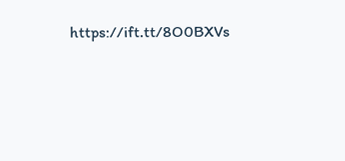https://ift.tt/8O0BXVs